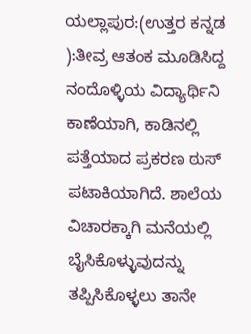ಯಲ್ಲಾಪುರ:(ಉತ್ತರ ಕನ್ನಡ ):ತೀವ್ರ ಆತಂಕ ಮೂಡಿಸಿದ್ದ ನಂದೊಳ್ಳಿಯ ವಿದ್ಯಾರ್ಥಿನಿ ಕಾಣೆಯಾಗಿ, ಕಾಡಿನಲ್ಲಿ ಪತ್ತೆಯಾದ ಪ್ರಕರಣ ಠುಸ್ ಪಟಾಕಿಯಾಗಿದೆ. ಶಾಲೆಯ ವಿಚಾರಕ್ಕಾಗಿ ಮನೆಯಲ್ಲಿ ಬೈಸಿಕೊಳ್ಳುವುದನ್ನು ತಪ್ಪಿಸಿಕೊಳ್ಳಲು ತಾನೇ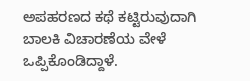ಅಪಹರಣದ ಕಥೆ ಕಟ್ಟಿರುವುದಾಗಿ ಬಾಲಕಿ ವಿಚಾರಣೆಯ ವೇಳೆ ಒಪ್ಪಿಕೊಂಡಿದ್ದಾಳೆ.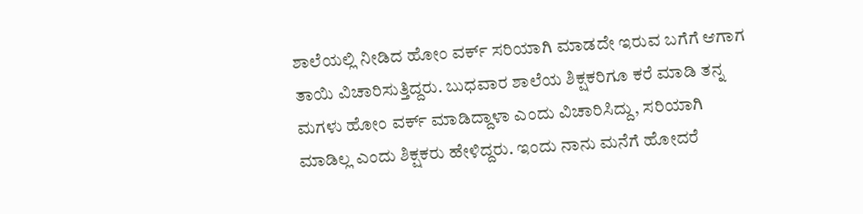ಶಾಲೆಯಲ್ಲಿ ನೀಡಿದ ಹೋಂ ವರ್ಕ್ ಸರಿಯಾಗಿ ಮಾಡದೇ ಇರುವ ಬಗೆಗೆ ಆಗಾಗ ತಾಯಿ ವಿಚಾರಿಸುತ್ತಿದ್ದರು. ಬುಧವಾರ ಶಾಲೆಯ ಶಿಕ್ಷಕರಿಗೂ ಕರೆ ಮಾಡಿ ತನ್ನ ಮಗಳು ಹೋಂ ವರ್ಕ್ ಮಾಡಿದ್ದಾಳಾ ಎಂದು ವಿಚಾರಿಸಿದ್ದು, ಸರಿಯಾಗಿ ಮಾಡಿಲ್ಲ ಎಂದು ಶಿಕ್ಷಕರು ಹೇಳಿದ್ದರು. ಇಂದು ನಾನು ಮನೆಗೆ ಹೋದರೆ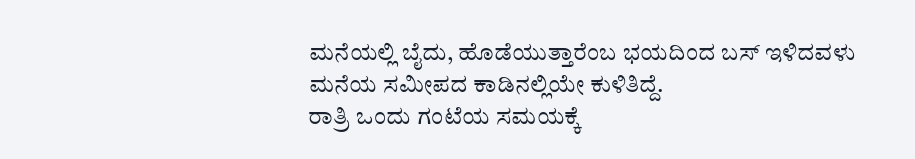ಮನೆಯಲ್ಲಿ ಬೈದು, ಹೊಡೆಯುತ್ತಾರೆಂಬ ಭಯದಿಂದ ಬಸ್ ಇಳಿದವಳು ಮನೆಯ ಸಮೀಪದ ಕಾಡಿನಲ್ಲಿಯೇ ಕುಳಿತಿದ್ದೆ.
ರಾತ್ರಿ ಒಂದು ಗಂಟೆಯ ಸಮಯಕ್ಕೆ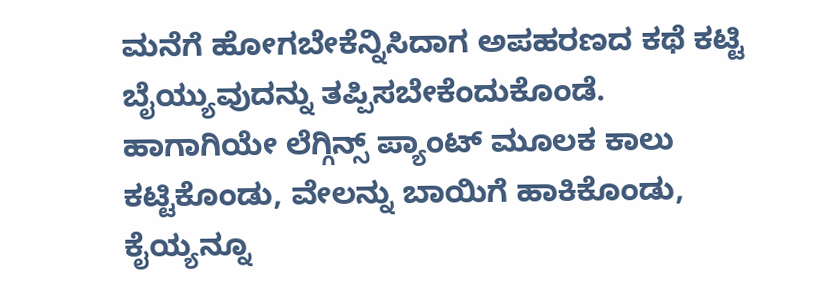ಮನೆಗೆ ಹೋಗಬೇಕೆನ್ನಿಸಿದಾಗ ಅಪಹರಣದ ಕಥೆ ಕಟ್ಟಿ ಬೈಯ್ಯುವುದನ್ನು ತಪ್ಪಿಸಬೇಕೆಂದುಕೊಂಡೆ. ಹಾಗಾಗಿಯೇ ಲೆಗ್ಗಿನ್ಸ್ ಪ್ಯಾಂಟ್ ಮೂಲಕ ಕಾಲು ಕಟ್ಟಿಕೊಂಡು, ವೇಲನ್ನು ಬಾಯಿಗೆ ಹಾಕಿಕೊಂಡು, ಕೈಯ್ಯನ್ನೂ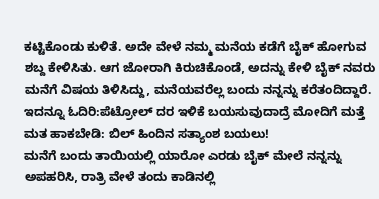ಕಟ್ಟಿಕೊಂಡು ಕುಳಿತೆ. ಅದೇ ವೇಳೆ ನಮ್ಮ ಮನೆಯ ಕಡೆಗೆ ಬೈಕ್ ಹೋಗುವ ಶಬ್ದ ಕೇಳಿಸಿತು. ಆಗ ಜೋರಾಗಿ ಕಿರುಚಿಕೊಂಡೆ, ಅದನ್ನು ಕೇಳಿ ಬೈಕ್ ನವರು ಮನೆಗೆ ವಿಷಯ ತಿಳಿಸಿದ್ದು, ಮನೆಯವರೆಲ್ಲ ಬಂದು ನನ್ನನ್ನು ಕರೆತಂದಿದ್ದಾರೆ.
ಇದನ್ನೂ ಓದಿರಿ:ಪೆಟ್ರೋಲ್ ದರ ಇಳಿಕೆ ಬಯಸುವುದಾದ್ರೆ ಮೋದಿಗೆ ಮತ್ತೆ ಮತ ಹಾಕಬೇಡಿ: ಬಿಲ್ ಹಿಂದಿನ ಸತ್ಯಾಂಶ ಬಯಲು!
ಮನೆಗೆ ಬಂದು ತಾಯಿಯಲ್ಲಿ ಯಾರೋ ಎರಡು ಬೈಕ್ ಮೇಲೆ ನನ್ನನ್ನು ಅಪಹರಿಸಿ, ರಾತ್ರಿ ವೇಳೆ ತಂದು ಕಾಡಿನಲ್ಲಿ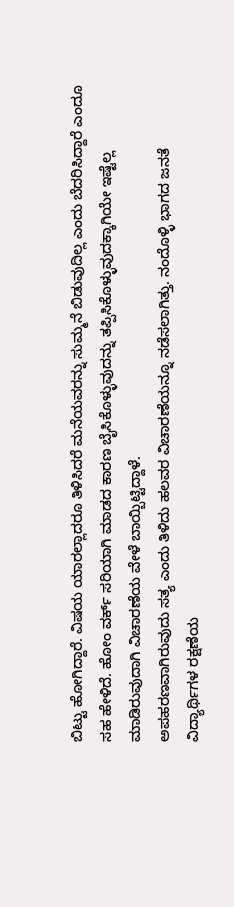ಬಿಟ್ಟು ಹೋಗಿದ್ದಾರೆ. ವಿಷಯ ಯಾರಲ್ಲಾದರೂ ತಿಳಿಸಿದರೆ ಮನೆಯವರನ್ನು ಸುಮ್ಮನೆ ಬಿಡುವುದಿಲ್ಲ ಎಂದು ಬೆದರಿಸಿದ್ದಾರೆ ಎಂದೂ ಸಹ ಹೇಳಿದೆ. ಹೋಂ ವರ್ಕ್ ಸರಿಯಾಗಿ ಮಾಡದ ಕಾರಣ ಬೈಸಿಕೊಳ್ಳುವುದನ್ನು ತಪ್ಪಿಸಿಕೊಳ್ಳುವುದಕ್ಕಾಗಿಯೇ ಇಷ್ಟೆಲ್ಲ ಮಾಡಿರುವುದಾಗಿ ವಿಚಾರಣೆಯ ವೇಳೆ ಬಾಯ್ಬಿಟ್ಟಿದ್ದಾಳೆ.
ಅಪಹರಣವಾಗಿರುವುದು ಸತ್ಯ ಎಂದು ತಿಳಿದು ಹಲವರ ವಿಚಾರಣೆಯನ್ನೂ ನಡೆಸಲಾಗಿತ್ತು. ನಂದೊಳ್ಳಿ ಭಾಗದ ಜನತೆ ವಿದ್ಯಾರ್ಥಿಗಳ ರಕ್ಷಣೆಯ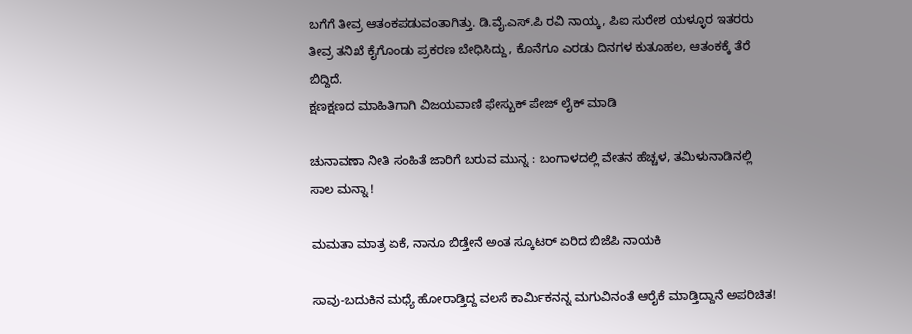ಬಗೆಗೆ ತೀವ್ರ ಆತಂಕಪಡುವಂತಾಗಿತ್ತು. ಡಿ.ವೈ.ಎಸ್.ಪಿ ರವಿ ನಾಯ್ಕ, ಪಿಐ ಸುರೇಶ ಯಳ್ಳೂರ ಇತರರು ತೀವ್ರ ತನಿಖೆ ಕೈಗೊಂಡು ಪ್ರಕರಣ ಬೇಧಿಸಿದ್ದು, ಕೊನೆಗೂ ಎರಡು ದಿನಗಳ ಕುತೂಹಲ, ಆತಂಕಕ್ಕೆ ತೆರೆ ಬಿದ್ದಿದೆ.
ಕ್ಷಣಕ್ಷಣದ ಮಾಹಿತಿಗಾಗಿ ವಿಜಯವಾಣಿ ಫೇಸ್ಬುಕ್ ಪೇಜ್ ಲೈಕ್ ಮಾಡಿ

ಚುನಾವಣಾ ನೀತಿ ಸಂಹಿತೆ ಜಾರಿಗೆ ಬರುವ ಮುನ್ನ : ಬಂಗಾಳದಲ್ಲಿ ವೇತನ ಹೆಚ್ಚಳ, ತಮಿಳುನಾಡಿನಲ್ಲಿ ಸಾಲ ಮನ್ನಾ !

ಮಮತಾ ಮಾತ್ರ ಏಕೆ, ನಾನೂ ಬಿಡ್ತೇನೆ ಅಂತ ಸ್ಕೂಟರ್ ಏರಿದ ಬಿಜೆಪಿ ನಾಯಕಿ

ಸಾವು-ಬದುಕಿನ ಮಧ್ಯೆ ಹೋರಾಡ್ತಿದ್ದ ವಲಸೆ ಕಾರ್ಮಿಕನನ್ನ ಮಗುವಿನಂತೆ ಆರೈಕೆ ಮಾಡ್ತಿದ್ದಾನೆ ಅಪರಿಚಿತ!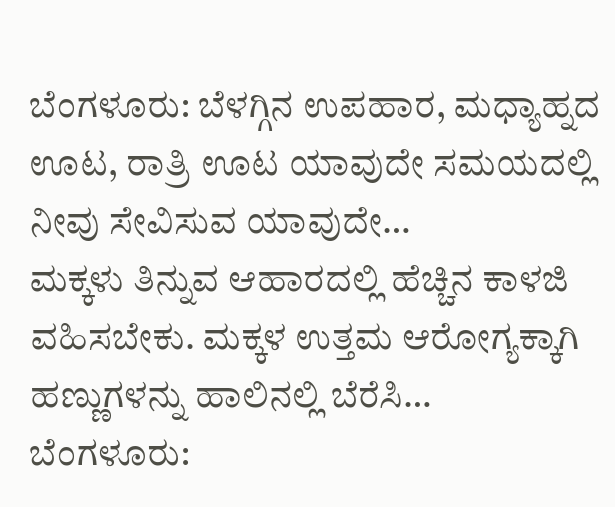ಬೆಂಗಳೂರು: ಬೆಳಗ್ಗಿನ ಉಪಹಾರ, ಮಧ್ಯಾಹ್ನದ ಊಟ, ರಾತ್ರಿ ಊಟ ಯಾವುದೇ ಸಮಯದಲ್ಲಿ ನೀವು ಸೇವಿಸುವ ಯಾವುದೇ…
ಮಕ್ಕಳು ತಿನ್ನುವ ಆಹಾರದಲ್ಲಿ ಹೆಚ್ಚಿನ ಕಾಳಜಿ ವಹಿಸಬೇಕು. ಮಕ್ಕಳ ಉತ್ತಮ ಆರೋಗ್ಯಕ್ಕಾಗಿ ಹಣ್ಣುಗಳನ್ನು ಹಾಲಿನಲ್ಲಿ ಬೆರೆಸಿ…
ಬೆಂಗಳೂರು: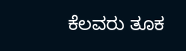ಕೆಲವರು ತೂಕ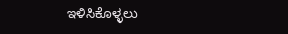ಇಳಿಸಿಕೊಳ್ಳಲು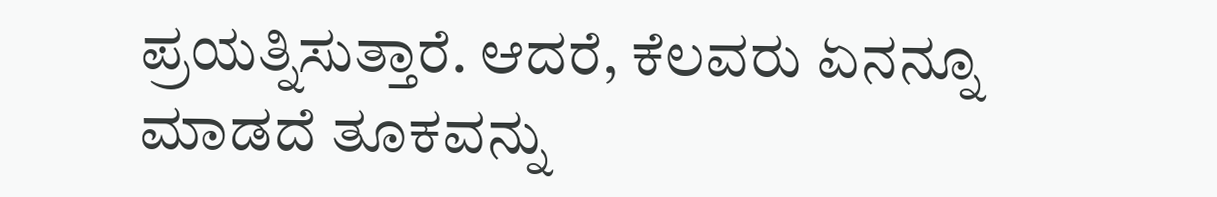ಪ್ರಯತ್ನಿಸುತ್ತಾರೆ. ಆದರೆ, ಕೆಲವರು ಏನನ್ನೂ ಮಾಡದೆ ತೂಕವನ್ನು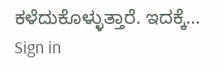ಕಳೆದುಕೊಳ್ಳುತ್ತಾರೆ. ಇದಕ್ಕೆ…
Sign in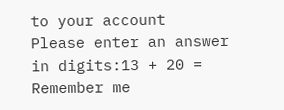to your account
Please enter an answer in digits:13 + 20 =
Remember me